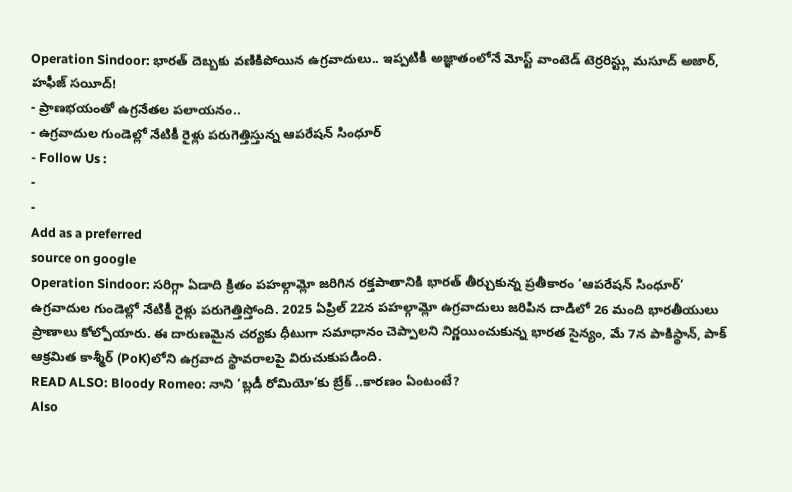Operation Sindoor: భారత్ దెబ్బకు వణికిపోయిన ఉగ్రవాదులు.. ఇప్పటికీ అజ్ఞాతంలోనే మోస్ట్ వాంటెడ్ టెర్రరిస్ట్లు మసూద్ అజార్, హఫీజ్ సయీద్!
- ప్రాణభయంతో ఉగ్రనేతల పలాయనం..
- ఉగ్రవాదుల గుండెల్లో నేటికీ రైళ్లు పరుగెత్తిస్తున్న ఆపరేషన్ సింధూర్
- Follow Us :
-
-
Add as a preferred
source on google
Operation Sindoor: సరిగ్గా ఏడాది క్రితం పహల్గామ్లో జరిగిన రక్తపాతానికి భారత్ తీర్చుకున్న ప్రతీకారం ‘ఆపరేషన్ సింధూర్’ ఉగ్రవాదుల గుండెల్లో నేటికీ రైళ్లు పరుగెత్తిస్తోంది. 2025 ఏప్రిల్ 22న పహల్గామ్లో ఉగ్రవాదులు జరిపిన దాడిలో 26 మంది భారతీయులు ప్రాణాలు కోల్పోయారు. ఈ దారుణమైన చర్యకు ధీటుగా సమాధానం చెప్పాలని నిర్ణయించుకున్న భారత సైన్యం, మే 7న పాకిస్థాన్, పాక్ ఆక్రమిత కాశ్మీర్ (PoK)లోని ఉగ్రవాద స్థావరాలపై విరుచుకుపడింది.
READ ALSO: Bloody Romeo: నాని ‘బ్లడీ రోమియో’కు బ్రేక్ ..కారణం ఏంటంటే?
Also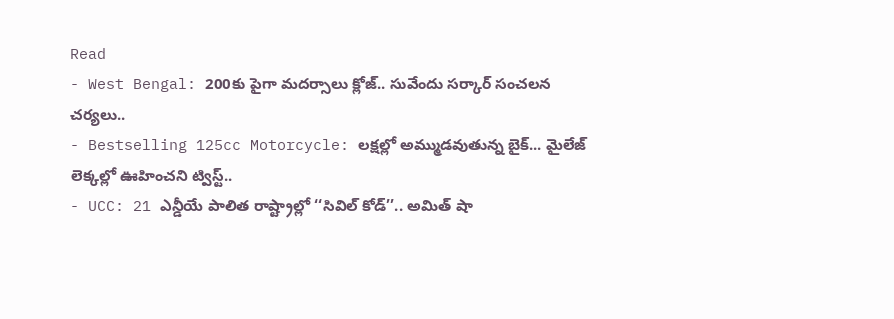Read
- West Bengal: 200కు పైగా మదర్సాలు క్లోజ్.. సువేందు సర్కార్ సంచలన చర్యలు..
- Bestselling 125cc Motorcycle: లక్షల్లో అమ్ముడవుతున్న బైక్... మైలేజ్ లెక్కల్లో ఊహించని ట్విస్ట్..
- UCC: 21 ఎన్డీయే పాలిత రాష్ట్రాల్లో ‘‘సివిల్ కోడ్’’.. అమిత్ షా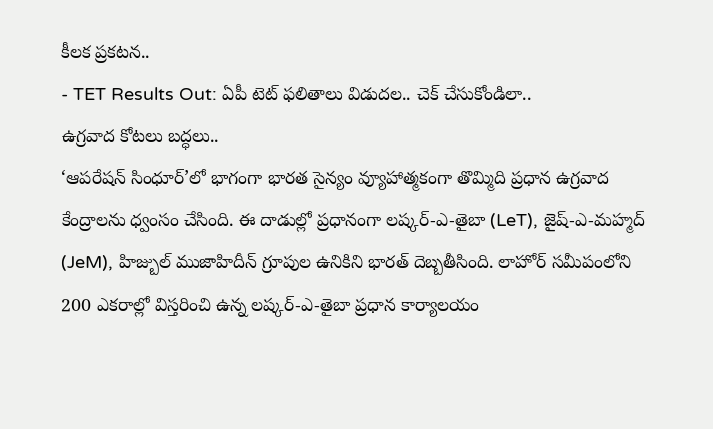కీలక ప్రకటన..
- TET Results Out: ఏపీ టెట్ ఫలితాలు విడుదల.. చెక్ చేసుకోండిలా..
ఉగ్రవాద కోటలు బద్ధలు..
‘ఆపరేషన్ సింధూర్’లో భాగంగా భారత సైన్యం వ్యూహాత్మకంగా తొమ్మిది ప్రధాన ఉగ్రవాద కేంద్రాలను ధ్వంసం చేసింది. ఈ దాడుల్లో ప్రధానంగా లష్కర్-ఎ-తైబా (LeT), జైష్-ఎ-మహ్మద్ (JeM), హిజ్బుల్ ముజాహిదీన్ గ్రూపుల ఉనికిని భారత్ దెబ్బతీసింది. లాహోర్ సమీపంలోని 200 ఎకరాల్లో విస్తరించి ఉన్న లష్కర్-ఎ-తైబా ప్రధాన కార్యాలయం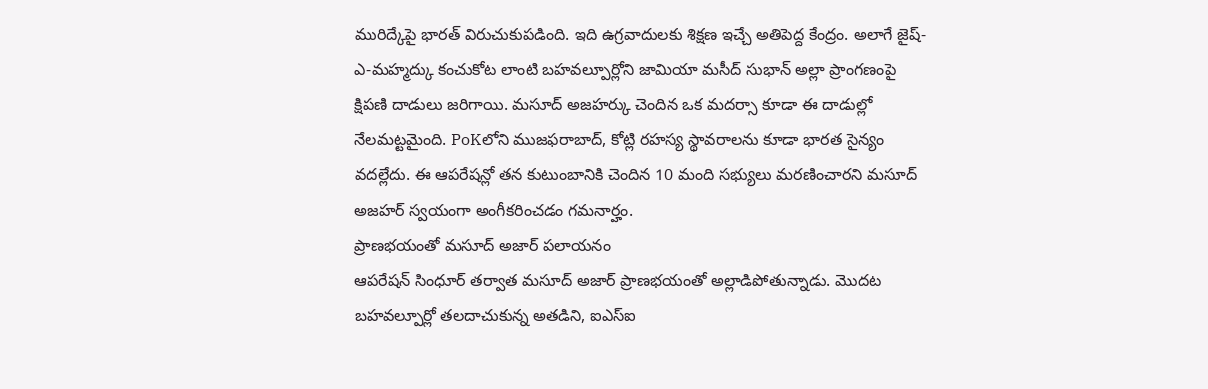మురిద్కేపై భారత్ విరుచుకుపడింది. ఇది ఉగ్రవాదులకు శిక్షణ ఇచ్చే అతిపెద్ద కేంద్రం. అలాగే జైష్-ఎ-మహ్మద్కు కంచుకోట లాంటి బహవల్పూర్లోని జామియా మసీద్ సుభాన్ అల్లా ప్రాంగణంపై క్షిపణి దాడులు జరిగాయి. మసూద్ అజహర్కు చెందిన ఒక మదర్సా కూడా ఈ దాడుల్లో నేలమట్టమైంది. PoKలోని ముజఫరాబాద్, కోట్లి రహస్య స్థావరాలను కూడా భారత సైన్యం వదల్లేదు. ఈ ఆపరేషన్లో తన కుటుంబానికి చెందిన 10 మంది సభ్యులు మరణించారని మసూద్ అజహర్ స్వయంగా అంగీకరించడం గమనార్హం.
ప్రాణభయంతో మసూద్ అజార్ పలాయనం
ఆపరేషన్ సింధూర్ తర్వాత మసూద్ అజార్ ప్రాణభయంతో అల్లాడిపోతున్నాడు. మొదట బహవల్పూర్లో తలదాచుకున్న అతడిని, ఐఎస్ఐ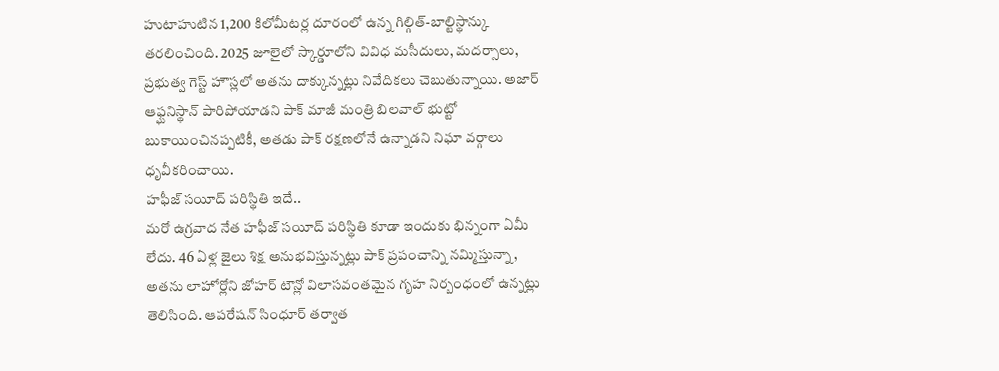హుటాహుటిన 1,200 కిలోమీటర్ల దూరంలో ఉన్న గిల్గిత్-బాల్టిస్థాన్కు తరలించింది. 2025 జూలైలో స్కార్డూలోని వివిధ మసీదులు, మదర్సాలు, ప్రభుత్వ గెస్ట్ హౌస్లలో అతను దాక్కున్నట్లు నివేదికలు చెబుతున్నాయి. అజార్ ఆఫ్ఘనిస్థాన్ పారిపోయాడని పాక్ మాజీ మంత్రి బిలవాల్ భుట్టో బుకాయించినప్పటికీ, అతడు పాక్ రక్షణలోనే ఉన్నాడని నిఘా వర్గాలు ధృవీకరించాయి.
హఫీజ్ సయీద్ పరిస్థితి ఇదే..
మరో ఉగ్రవాద నేత హఫీజ్ సయీద్ పరిస్థితి కూడా ఇందుకు భిన్నంగా ఏమీ లేదు. 46 ఏళ్ల జైలు శిక్ష అనుభవిస్తున్నట్లు పాక్ ప్రపంచాన్ని నమ్మిస్తున్నా, అతను లాహోర్లోని జోహర్ టౌన్లో విలాసవంతమైన గృహ నిర్బంధంలో ఉన్నట్లు తెలిసింది. ఆపరేషన్ సింధూర్ తర్వాత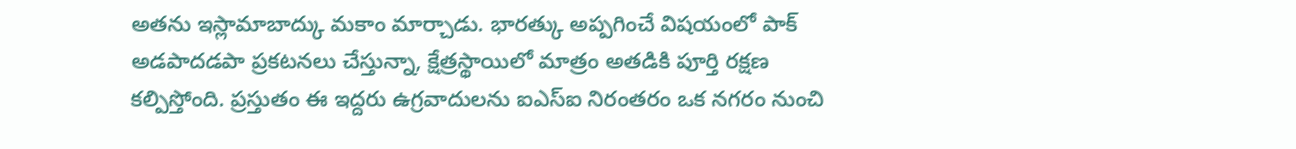అతను ఇస్లామాబాద్కు మకాం మార్చాడు. భారత్కు అప్పగించే విషయంలో పాక్ అడపాదడపా ప్రకటనలు చేస్తున్నా, క్షేత్రస్థాయిలో మాత్రం అతడికి పూర్తి రక్షణ కల్పిస్తోంది. ప్రస్తుతం ఈ ఇద్దరు ఉగ్రవాదులను ఐఎస్ఐ నిరంతరం ఒక నగరం నుంచి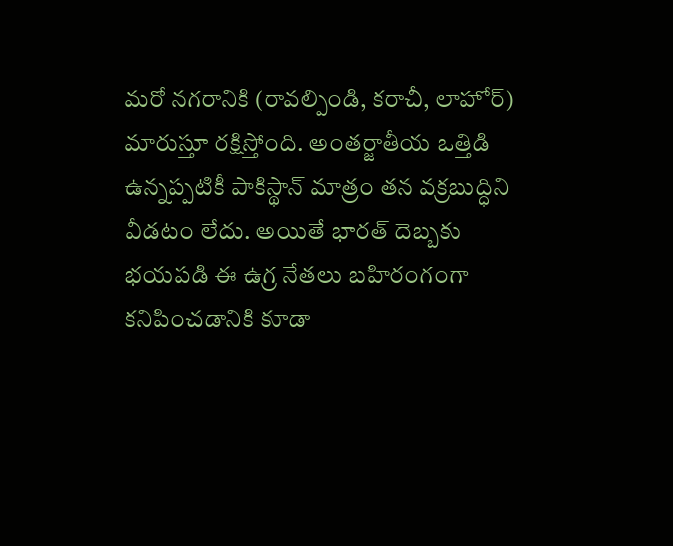మరో నగరానికి (రావల్పిండి, కరాచీ, లాహోర్) మారుస్తూ రక్షిస్తోంది. అంతర్జాతీయ ఒత్తిడి ఉన్నప్పటికీ పాకిస్థాన్ మాత్రం తన వక్రబుద్ధిని వీడటం లేదు. అయితే భారత్ దెబ్బకు భయపడి ఈ ఉగ్ర నేతలు బహిరంగంగా కనిపించడానికి కూడా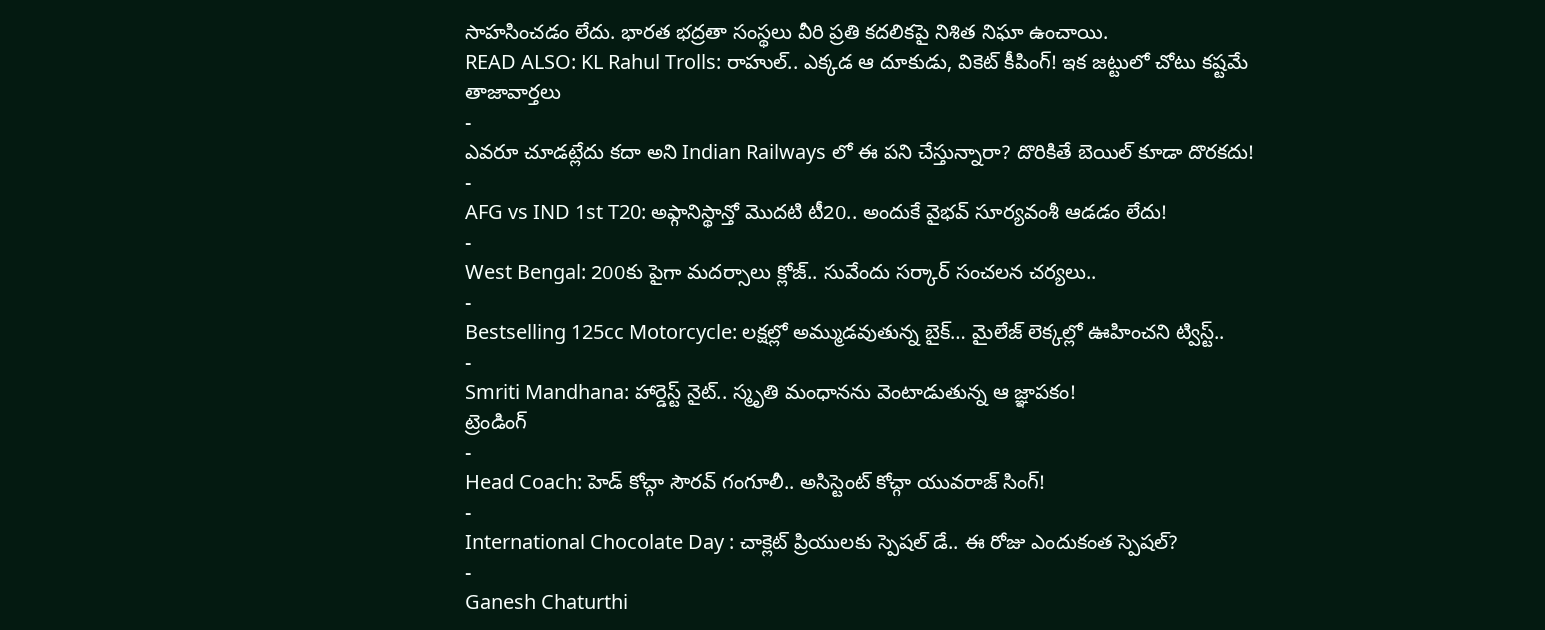సాహసించడం లేదు. భారత భద్రతా సంస్థలు వీరి ప్రతి కదలికపై నిశిత నిఘా ఉంచాయి.
READ ALSO: KL Rahul Trolls: రాహుల్.. ఎక్కడ ఆ దూకుడు, వికెట్ కీపింగ్! ఇక జట్టులో చోటు కష్టమే
తాజావార్తలు
-
ఎవరూ చూడట్లేదు కదా అని Indian Railways లో ఈ పని చేస్తున్నారా? దొరికితే బెయిల్ కూడా దొరకదు!
-
AFG vs IND 1st T20: అఫ్గానిస్థాన్తో మొదటి టీ20.. అందుకే వైభవ్ సూర్యవంశీ ఆడడం లేదు!
-
West Bengal: 200కు పైగా మదర్సాలు క్లోజ్.. సువేందు సర్కార్ సంచలన చర్యలు..
-
Bestselling 125cc Motorcycle: లక్షల్లో అమ్ముడవుతున్న బైక్… మైలేజ్ లెక్కల్లో ఊహించని ట్విస్ట్..
-
Smriti Mandhana: హార్డెస్ట్ నైట్.. స్మృతి మంధానను వెంటాడుతున్న ఆ జ్ఞాపకం!
ట్రెండింగ్
-
Head Coach: హెడ్ కోచ్గా సౌరవ్ గంగూలీ.. అసిస్టెంట్ కోచ్గా యువరాజ్ సింగ్!
-
International Chocolate Day : చాక్లెట్ ప్రియులకు స్పెషల్ డే.. ఈ రోజు ఎందుకంత స్పెషల్?
-
Ganesh Chaturthi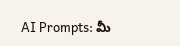AI Prompts: మీ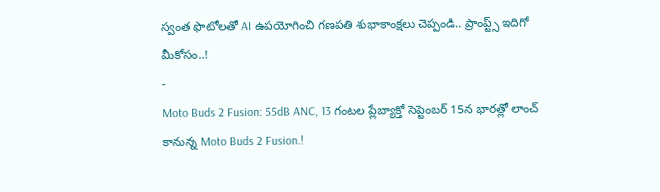స్వంత ఫొటోలతో AI ఉపయోగించి గణపతి శుభాకాంక్షలు చెప్పండి.. ప్రాంప్ట్స్ ఇదిగో మీకోసం..!
-
Moto Buds 2 Fusion: 55dB ANC, 13 గంటల ప్లేబ్యాక్తో సెప్టెంబర్ 15న భారత్లో లాంచ్ కానున్న Moto Buds 2 Fusion.!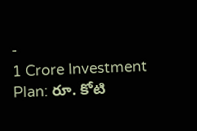-
1 Crore Investment Plan: రూ. కోటి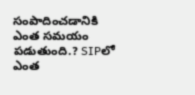సంపాదించడానికి ఎంత సమయం పడుతుంది.? SIPలో ఎంత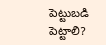పెట్టుబడి పెట్టాలి?